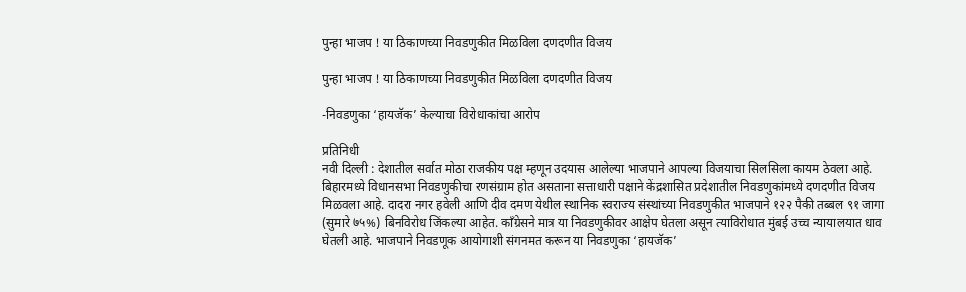पुन्हा भाजप ! या ठिकाणच्या निवडणुकीत मिळविला दणदणीत विजय

पुन्हा भाजप ! या ठिकाणच्या निवडणुकीत मिळविला दणदणीत विजय

-निवडणुका ‘हायजॅक’ केल्याचा विरोधाकांचा आरोप

प्रतिनिधी
नवी दिल्ली : देशातील सर्वात मोठा राजकीय पक्ष म्हणून उदयास आलेल्या भाजपाने आपल्या विजयाचा सिलसिला कायम ठेवला आहे. बिहारमध्ये विधानसभा निवडणुकीचा रणसंग्राम होत असताना सत्ताधारी पक्षाने केंद्रशासित प्रदेशातील निवडणुकांमध्ये दणदणीत विजय मिळवला आहे. दादरा नगर हवेली आणि दीव दमण येथील स्थानिक स्वराज्य संस्थांच्या निवडणुकीत भाजपाने १२२ पैकी तब्बल ९१ जागा (सुमारे ७५%) बिनविरोध जिंकल्या आहेत. काँग्रेसने मात्र या निवडणुकीवर आक्षेप घेतला असून त्याविरोधात मुंबई उच्च न्यायालयात धाव घेतली आहे. भाजपाने निवडणूक आयोगाशी संगनमत करून या निवडणुका ‘हायजॅक’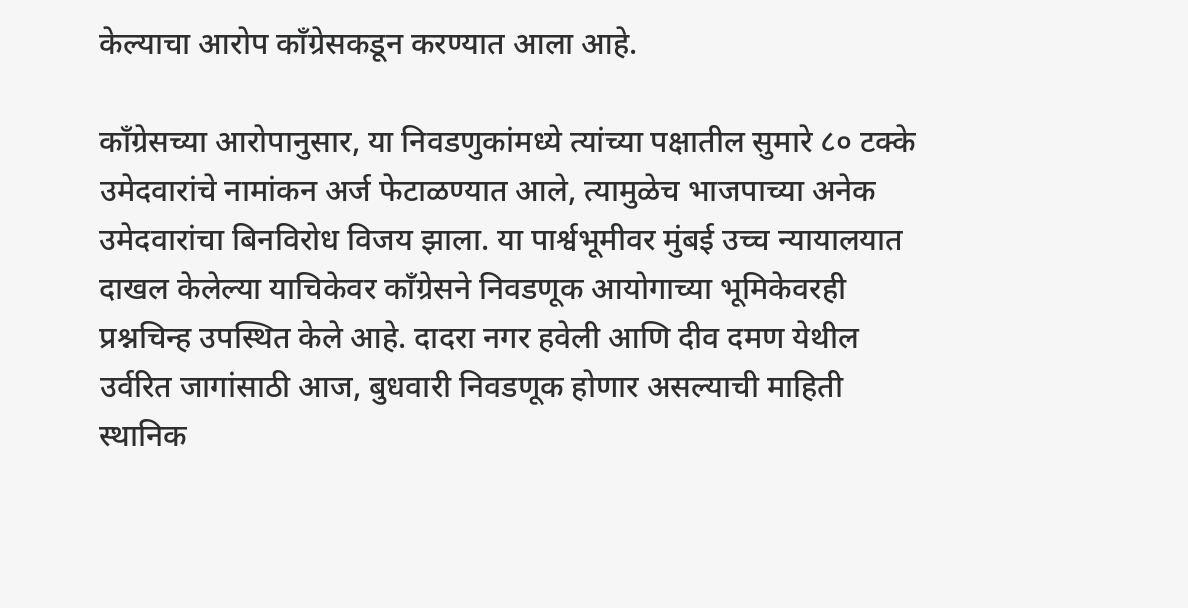केल्याचा आरोप काँग्रेसकडून करण्यात आला आहे.

काँग्रेसच्या आरोपानुसार, या निवडणुकांमध्ये त्यांच्या पक्षातील सुमारे ८० टक्के उमेदवारांचे नामांकन अर्ज फेटाळण्यात आले, त्यामुळेच भाजपाच्या अनेक उमेदवारांचा बिनविरोध विजय झाला. या पार्श्वभूमीवर मुंबई उच्च न्यायालयात दाखल केलेल्या याचिकेवर काँग्रेसने निवडणूक आयोगाच्या भूमिकेवरही प्रश्नचिन्ह उपस्थित केले आहे. दादरा नगर हवेली आणि दीव दमण येथील उर्वरित जागांसाठी आज, बुधवारी निवडणूक होणार असल्याची माहिती स्थानिक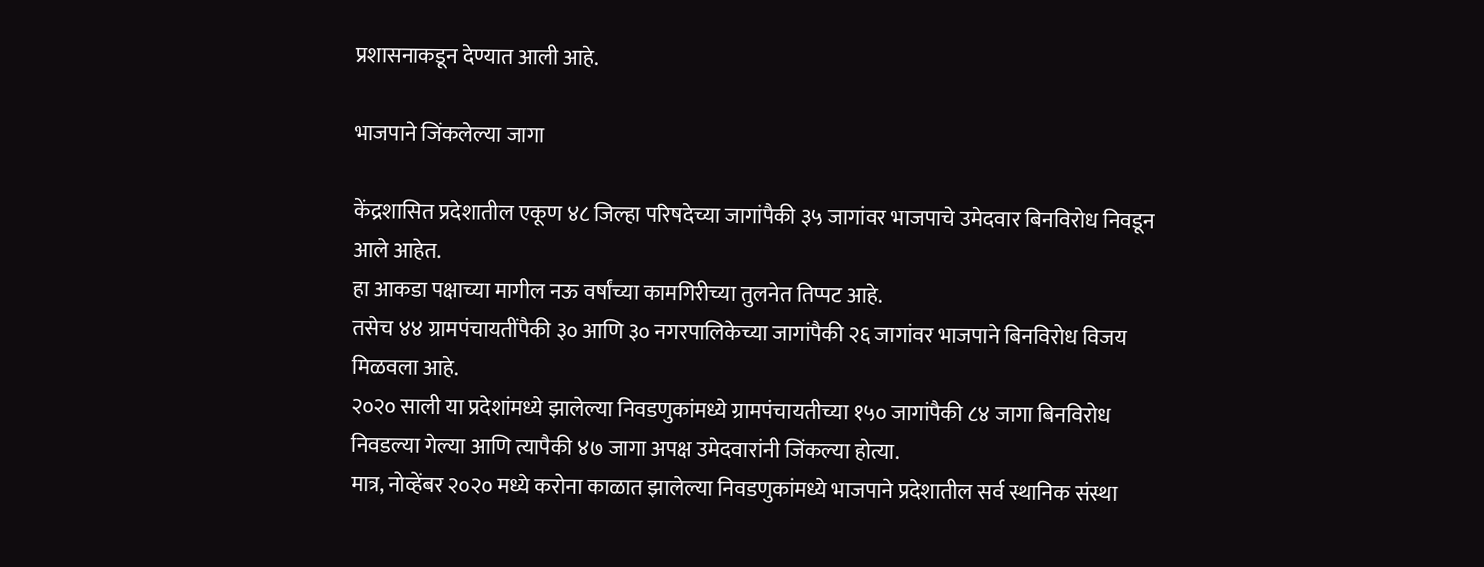प्रशासनाकडून देण्यात आली आहे.

भाजपाने जिंकलेल्या जागा

केंद्रशासित प्रदेशातील एकूण ४८ जिल्हा परिषदेच्या जागांपैकी ३५ जागांवर भाजपाचे उमेदवार बिनविरोध निवडून आले आहेत.
हा आकडा पक्षाच्या मागील नऊ वर्षांच्या कामगिरीच्या तुलनेत तिप्पट आहे.
तसेच ४४ ग्रामपंचायतींपैकी ३० आणि ३० नगरपालिकेच्या जागांपैकी २६ जागांवर भाजपाने बिनविरोध विजय मिळवला आहे.
२०२० साली या प्रदेशांमध्ये झालेल्या निवडणुकांमध्ये ग्रामपंचायतीच्या १५० जागांपैकी ८४ जागा बिनविरोध निवडल्या गेल्या आणि त्यापैकी ४७ जागा अपक्ष उमेदवारांनी जिंकल्या होत्या.
मात्र, नोव्हेंबर २०२० मध्ये करोना काळात झालेल्या निवडणुकांमध्ये भाजपाने प्रदेशातील सर्व स्थानिक संस्था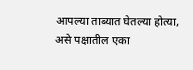आपल्या ताब्यात घेतल्या होत्या, असे पक्षातील एका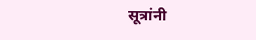सूत्रांनी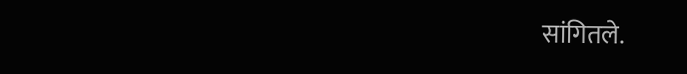सांगितले.